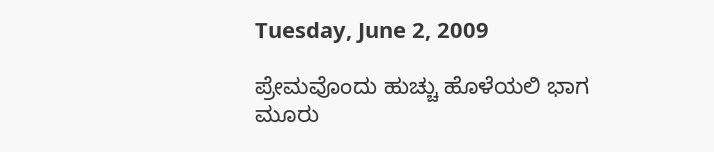Tuesday, June 2, 2009

ಪ್ರೇಮವೊಂದು ಹುಚ್ಚು ಹೊಳೆಯಲಿ ಭಾಗ ಮೂರು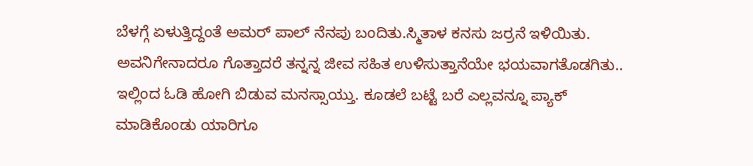ಬೆಳಗ್ಗೆ ಏಳುತ್ತಿದ್ದಂತೆ ಅಮರ್ ಪಾಲ್ ನೆನಪು ಬಂದಿತು.ಸ್ಮಿತಾಳ ಕನಸು ಜರ್ರನೆ ಇಳಿಯಿತು. ಅವನಿಗೇನಾದರೂ ಗೊತ್ತಾದರೆ ತನ್ನನ್ನ ಜೀವ ಸಹಿತ ಉಳಿಸುತ್ತಾನೆಯೇ ಭಯವಾಗತೊಡಗಿತು.. ಇಲ್ಲಿಂದ ಓಡಿ ಹೋಗಿ ಬಿಡುವ ಮನಸ್ಸಾಯ್ತು. ಕೂಡಲೆ ಬಟ್ಟೆ ಬರೆ ಎಲ್ಲವನ್ನೂ ಪ್ಯಾಕ್ ಮಾಡಿಕೊಂಡು ಯಾರಿಗೂ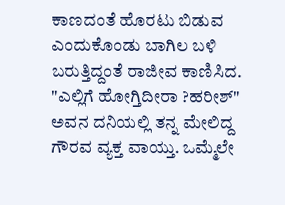ಕಾಣದಂತೆ ಹೊರಟು ಬಿಡುವ ಎಂದುಕೊಂಡು ಬಾಗಿಲ ಬಳಿ ಬರುತ್ತಿದ್ದಂತೆ ರಾಜೀವ ಕಾಣಿಸಿದ.
"ಎಲ್ಲಿಗೆ ಹೋಗ್ತಿದೀರಾ ?ಹರೀಶ್" ಅವನ ದನಿಯಲ್ಲಿ ತನ್ನ ಮೇಲಿದ್ದ ಗೌರವ ವ್ಯಕ್ತ ವಾಯ್ತು. ಒಮ್ಮೆಲೇ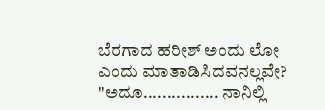ಬೆರಗಾದ ಹರೀಶ್ ಅಂದು ಲೋ ಎಂದು ಮಾತಾಡಿಸಿದವನಲ್ಲವೇ?
"ಅದೂ................ ನಾನಿಲ್ಲಿ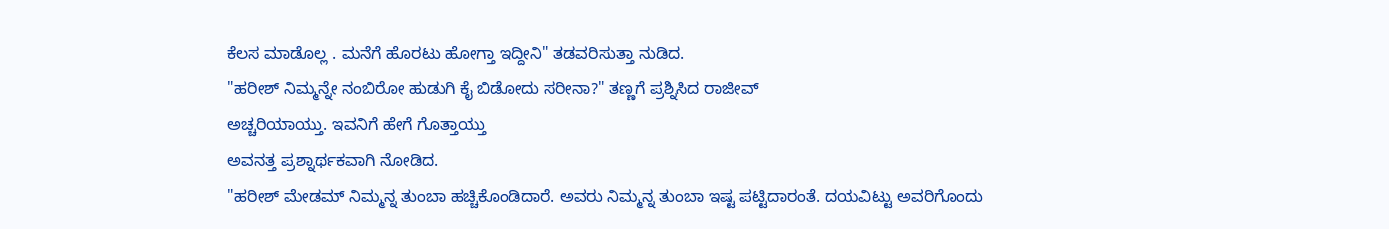ಕೆಲಸ ಮಾಡೊಲ್ಲ . ಮನೆಗೆ ಹೊರಟು ಹೋಗ್ತಾ ಇದ್ದೀನಿ" ತಡವರಿಸುತ್ತಾ ನುಡಿದ.
"ಹರೀಶ್ ನಿಮ್ಮನ್ನೇ ನಂಬಿರೋ ಹುಡುಗಿ ಕೈ ಬಿಡೋದು ಸರೀನಾ?" ತಣ್ಣಗೆ ಪ್ರಶ್ನಿಸಿದ ರಾಜೀವ್
ಅಚ್ಚರಿಯಾಯ್ತು. ಇವನಿಗೆ ಹೇಗೆ ಗೊತ್ತಾಯ್ತು
ಅವನತ್ತ ಪ್ರಶ್ನಾರ್ಥಕವಾಗಿ ನೋಡಿದ.
"ಹರೀಶ್ ಮೇಡಮ್ ನಿಮ್ಮನ್ನ ತುಂಬಾ ಹಚ್ಚಿಕೊಂಡಿದಾರೆ. ಅವರು ನಿಮ್ಮನ್ನ ತುಂಬಾ ಇಷ್ಟ ಪಟ್ಟಿದಾರಂತೆ. ದಯವಿಟ್ಟು ಅವರಿಗೊಂದು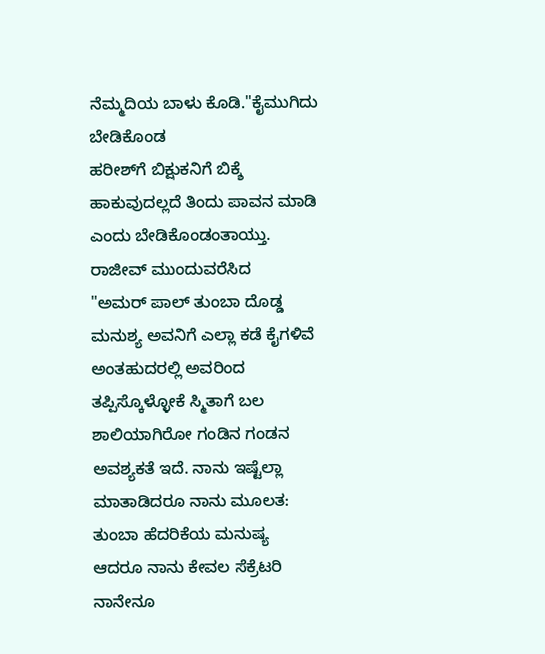ನೆಮ್ಮದಿಯ ಬಾಳು ಕೊಡಿ."ಕೈಮುಗಿದು ಬೇಡಿಕೊಂಡ
ಹರೀಶ್‌ಗೆ ಬಿಕ್ಷುಕನಿಗೆ ಬಿಕ್ಶೆ ಹಾಕುವುದಲ್ಲದೆ ತಿಂದು ಪಾವನ ಮಾಡಿ ಎಂದು ಬೇಡಿಕೊಂಡಂತಾಯ್ತು.
ರಾಜೀವ್ ಮುಂದುವರೆಸಿದ
"ಅಮರ್ ಪಾಲ್ ತುಂಬಾ ದೊಡ್ಡ ಮನುಶ್ಯ ಅವನಿಗೆ ಎಲ್ಲಾ ಕಡೆ ಕೈಗಳಿವೆ ಅಂತಹುದರಲ್ಲಿ ಅವರಿಂದ ತಪ್ಪಿಸ್ಕೊಳ್ಳೋಕೆ ಸ್ಮಿತಾಗೆ ಬಲ ಶಾಲಿಯಾಗಿರೋ ಗಂಡಿನ ಗಂಡನ ಅವಶ್ಯಕತೆ ಇದೆ. ನಾನು ಇಷ್ಟೆಲ್ಲಾ ಮಾತಾಡಿದರೂ ನಾನು ಮೂಲತ: ತುಂಬಾ ಹೆದರಿಕೆಯ ಮನುಷ್ಯ ಆದರೂ ನಾನು ಕೇವಲ ಸೆಕ್ರೆಟರಿ ನಾನೇನೂ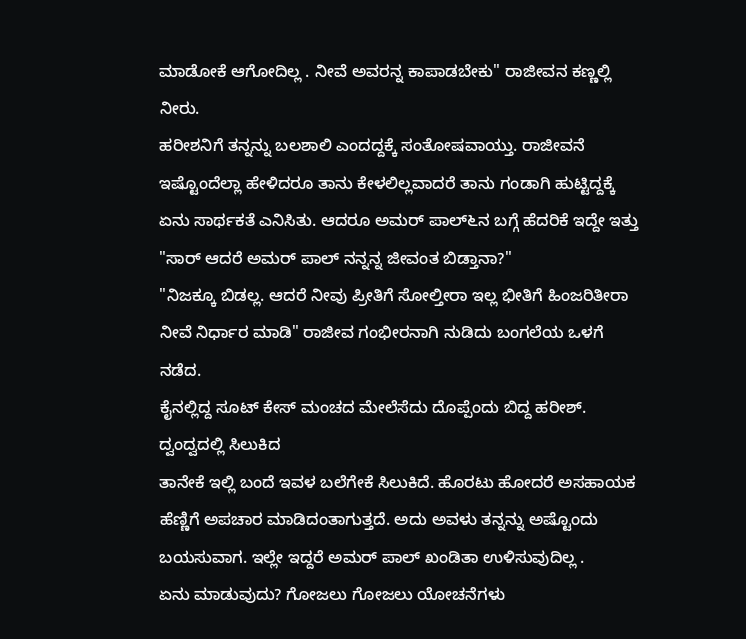ಮಾಡೋಕೆ ಆಗೋದಿಲ್ಲ . ನೀವೆ ಅವರನ್ನ ಕಾಪಾಡಬೇಕು" ರಾಜೀವನ ಕಣ್ಣಲ್ಲಿ ನೀರು.
ಹರೀಶನಿಗೆ ತನ್ನನ್ನು ಬಲಶಾಲಿ ಎಂದದ್ದಕ್ಕೆ ಸಂತೋಷವಾಯ್ತು. ರಾಜೀವನೆ ಇಷ್ಟೊಂದೆಲ್ಲಾ ಹೇಳಿದರೂ ತಾನು ಕೇಳಲಿಲ್ಲವಾದರೆ ತಾನು ಗಂಡಾಗಿ ಹುಟ್ಟಿದ್ದಕ್ಕೆ ಏನು ಸಾರ್ಥಕತೆ ಎನಿಸಿತು. ಆದರೂ ಅಮರ್ ಪಾಲ್‍೬ನ ಬಗ್ಗೆ ಹೆದರಿಕೆ ಇದ್ದೇ ಇತ್ತು
"ಸಾರ್ ಆದರೆ ಅಮರ್ ಪಾಲ್ ನನ್ನನ್ನ ಜೀವಂತ ಬಿಡ್ತಾನಾ?"
"ನಿಜಕ್ಕೂ ಬಿಡಲ್ಲ. ಆದರೆ ನೀವು ಪ್ರೀತಿಗೆ ಸೋಲ್ತೀರಾ ಇಲ್ಲ ಭೀತಿಗೆ ಹಿಂಜರಿತೀರಾ ನೀವೆ ನಿರ್ಧಾರ ಮಾಡಿ" ರಾಜೀವ ಗಂಭೀರನಾಗಿ ನುಡಿದು ಬಂಗಲೆಯ ಒಳಗೆ ನಡೆದ.
ಕೈನಲ್ಲಿದ್ದ ಸೂಟ್ ಕೇಸ್ ಮಂಚದ ಮೇಲೆಸೆದು ದೊಪ್ಪೆಂದು ಬಿದ್ದ ಹರೀಶ್. ದ್ವಂದ್ವದಲ್ಲಿ ಸಿಲುಕಿದ
ತಾನೇಕೆ ಇಲ್ಲಿ ಬಂದೆ ಇವಳ ಬಲೆಗೇಕೆ ಸಿಲುಕಿದೆ. ಹೊರಟು ಹೋದರೆ ಅಸಹಾಯಕ ಹೆಣ್ಣಿಗೆ ಅಪಚಾರ ಮಾಡಿದಂತಾಗುತ್ತದೆ. ಅದು ಅವಳು ತನ್ನನ್ನು ಅಷ್ಟೊಂದು ಬಯಸುವಾಗ. ಇಲ್ಲೇ ಇದ್ದರೆ ಅಮರ್ ಪಾಲ್ ಖಂಡಿತಾ ಉಳಿಸುವುದಿಲ್ಲ .
ಏನು ಮಾಡುವುದು? ಗೋಜಲು ಗೋಜಲು ಯೋಚನೆಗಳು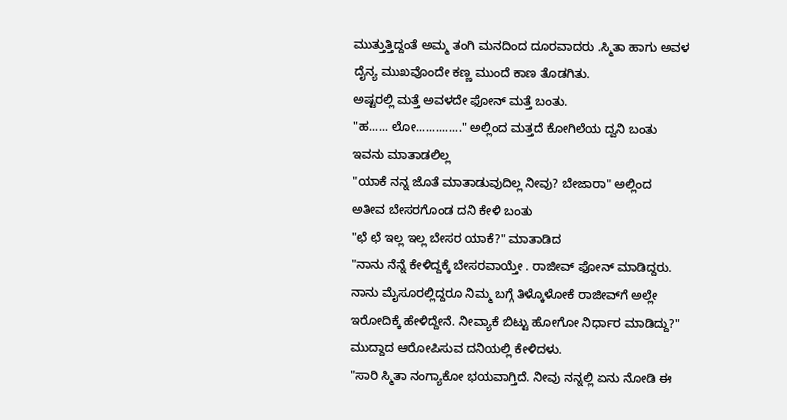ಮುತ್ತುತ್ತಿದ್ದಂತೆ ಅಮ್ಮ ತಂಗಿ ಮನದಿಂದ ದೂರವಾದರು .ಸ್ಮಿತಾ ಹಾಗು ಅವಳ ದೈನ್ಯ ಮುಖವೊಂದೇ ಕಣ್ಣ ಮುಂದೆ ಕಾಣ ತೊಡಗಿತು.
ಅಷ್ಟರಲ್ಲಿ ಮತ್ತೆ ಅವಳದೇ ಫೋನ್ ಮತ್ತೆ ಬಂತು.
"ಹ...... ಲೋ.............." ಅಲ್ಲಿಂದ ಮತ್ತದೆ ಕೋಗಿಲೆಯ ದ್ವನಿ ಬಂತು
ಇವನು ಮಾತಾಡಲಿಲ್ಲ
"ಯಾಕೆ ನನ್ನ ಜೊತೆ ಮಾತಾಡುವುದಿಲ್ಲ ನೀವು? ಬೇಜಾರಾ" ಅಲ್ಲಿಂದ ಅತೀವ ಬೇಸರಗೊಂಡ ದನಿ ಕೇಳಿ ಬಂತು
"ಛೆ ಛೆ ಇಲ್ಲ ಇಲ್ಲ ಬೇಸರ ಯಾಕೆ?" ಮಾತಾಡಿದ
"ನಾನು ನೆನ್ನೆ ಕೇಳಿದ್ದಕ್ಕೆ ಬೇಸರವಾಯ್ತೇ . ರಾಜೀವ್ ಫೋನ್ ಮಾಡಿದ್ದರು. ನಾನು ಮೈಸೂರಲ್ಲಿದ್ದರೂ ನಿಮ್ಮ ಬಗ್ಗೆ ತಿಳ್ಕೊಳೋಕೆ ರಾಜೀವ್‌ಗೆ ಅಲ್ಲೇ ಇರೋದಿಕ್ಕೆ ಹೇಳಿದ್ದೇನೆ. ನೀವ್ಯಾಕೆ ಬಿಟ್ಟು ಹೋಗೋ ನಿರ್ಧಾರ ಮಾಡಿದ್ದು?" ಮುದ್ದಾದ ಆರೋಪಿಸುವ ದನಿಯಲ್ಲಿ ಕೇಳಿದಳು.
"ಸಾರಿ ಸ್ಮಿತಾ ನಂಗ್ಯಾಕೋ ಭಯವಾಗ್ತಿದೆ. ನೀವು ನನ್ನಲ್ಲಿ ಏನು ನೋಡಿ ಈ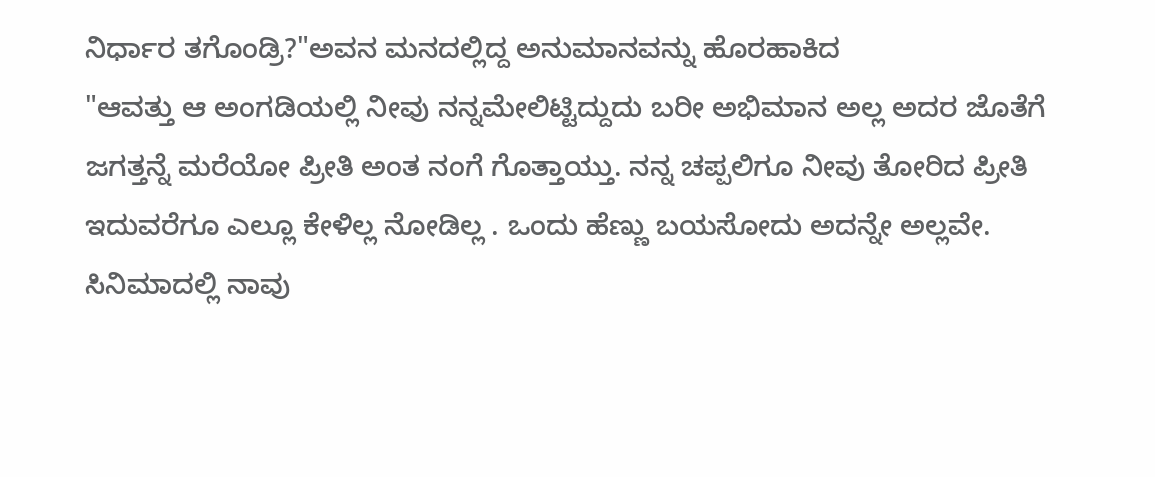ನಿರ್ಧಾರ ತಗೊಂಡ್ರಿ?"ಅವನ ಮನದಲ್ಲಿದ್ದ ಅನುಮಾನವನ್ನು ಹೊರಹಾಕಿದ
"ಆವತ್ತು ಆ ಅಂಗಡಿಯಲ್ಲಿ ನೀವು ನನ್ನಮೇಲಿಟ್ಟಿದ್ದುದು ಬರೀ ಅಭಿಮಾನ ಅಲ್ಲ ಅದರ ಜೊತೆಗೆ ಜಗತ್ತನ್ನೆ ಮರೆಯೋ ಪ್ರೀತಿ ಅಂತ ನಂಗೆ ಗೊತ್ತಾಯ್ತು. ನನ್ನ ಚಪ್ಪಲಿಗೂ ನೀವು ತೋರಿದ ಪ್ರೀತಿ ಇದುವರೆಗೂ ಎಲ್ಲೂ ಕೇಳಿಲ್ಲ ನೋಡಿಲ್ಲ . ಒಂದು ಹೆಣ್ಣು ಬಯಸೋದು ಅದನ್ನೇ ಅಲ್ಲವೇ. ಸಿನಿಮಾದಲ್ಲಿ ನಾವು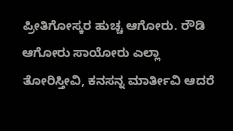ಪ್ರೀತಿಗೋಸ್ಕರ ಹುಚ್ಚ ಆಗೋರು. ರೌಡಿ ಆಗೋರು ಸಾಯೋರು ಎಲ್ಲಾ ತೋರಿಸ್ತೀವಿ, ಕನಸನ್ನ ಮಾರ್ತೀವಿ ಆದರೆ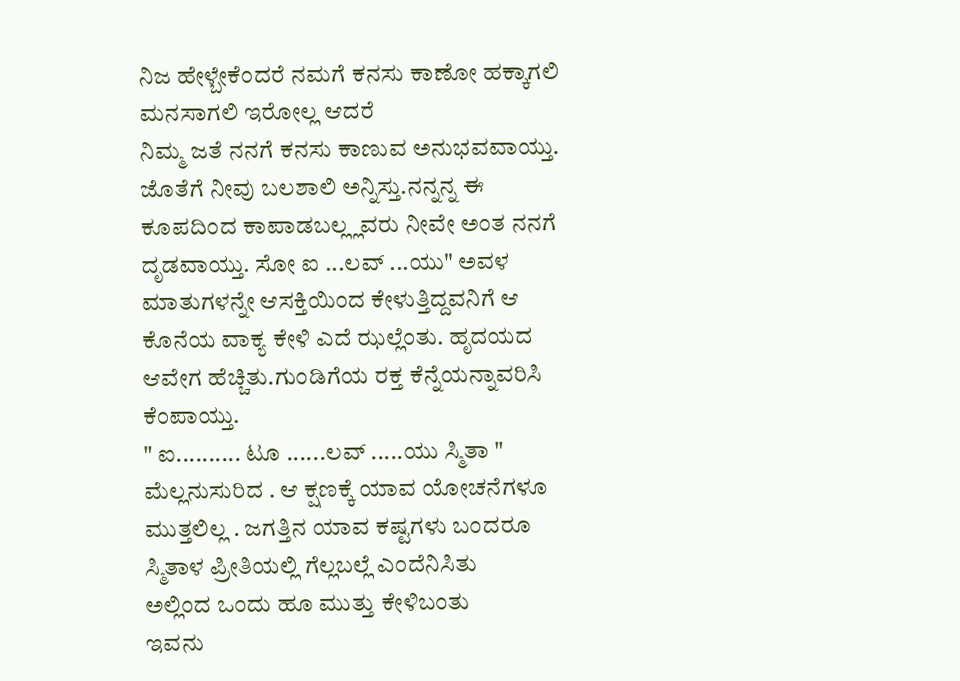ನಿಜ ಹೇಳ್ಬೇಕೆಂದರೆ ನಮಗೆ ಕನಸು ಕಾಣೋ ಹಕ್ಕಾಗಲಿ ಮನಸಾಗಲಿ ಇರೋಲ್ಲ ಆದರೆ
ನಿಮ್ಮ ಜತೆ ನನಗೆ ಕನಸು ಕಾಣುವ ಅನುಭವವಾಯ್ತು. ಜೊತೆಗೆ ನೀವು ಬಲಶಾಲಿ ಅನ್ನಿಸ್ತು.ನನ್ನನ್ನ ಈ ಕೂಪದಿಂದ ಕಾಪಾಡಬಲ್ಲ್ಲವರು ನೀವೇ ಅಂತ ನನಗೆ ದೃಡವಾಯ್ತು. ಸೋ ಐ ...ಲವ್ ...ಯು" ಅವಳ ಮಾತುಗಳನ್ನೇ ಆಸಕ್ತಿಯಿಂದ ಕೇಳುತ್ತಿದ್ದವನಿಗೆ ಆ ಕೊನೆಯ ವಾಕ್ಯ ಕೇಳಿ ಎದೆ ಝಲ್ಲೆಂತು. ಹೃದಯದ ಆವೇಗ ಹೆಚ್ಚಿತು.ಗುಂಡಿಗೆಯ ರಕ್ತ ಕೆನ್ನೆಯನ್ನಾವರಿಸಿ ಕೆಂಪಾಯ್ತು.
" ಐ.......... ಟೂ ......ಲವ್ .....ಯು ಸ್ಮಿತಾ " ಮೆಲ್ಲನುಸುರಿದ . ಆ ಕ್ಷಣಕ್ಕೆ ಯಾವ ಯೋಚನೆಗಳೂ ಮುತ್ತಲಿಲ್ಲ . ಜಗತ್ತಿನ ಯಾವ ಕಷ್ಟಗಳು ಬಂದರೂ ಸ್ಮಿತಾಳ ಪ್ರೀತಿಯಲ್ಲಿ ಗೆಲ್ಲಬಲ್ಲೆ ಎಂದೆನಿಸಿತು
ಅಲ್ಲಿಂದ ಒಂದು ಹೂ ಮುತ್ತು ಕೇಳಿಬಂತು
ಇವನು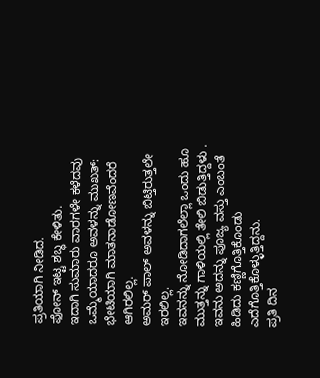ಪ್ರತಿಯಾಗಿ ನೀಡಿದ.
ಫೋನ್ ಇಟ್ಟ ಶಬ್ಧ ಕೇಳಿತು.
ಇದಾಗಿ ಸುಮಾರು ವಾರಗಳೇ ಕಳೆದವು
ಒಮ್ಮೆಯಾದರೂ ಅವಳನ್ನು ಮುಖತ್: ಭೇಟಿಯಾಗಿ ಮಾತನಾಡೋಣವೆಂದರೆ ಆಗಿರಲಿಲ್ಲ.
ಅಮರ್ ಪಾಲ್ ಅವಳನ್ನು ಬಿಟ್ತಿರುತ್ತಲೇ ಇರಲಿಲ್ಲ.
ಇವನನ್ನು ನೋಡಿದಾಗಲೆಲ್ಲಾ ಒಂದು ಹೂ ಮುತ್ತನ್ನು ಗಾಳಿಯಲ್ಲಿ ತೇಲಿ ಬಿಡುತ್ತಿದ್ದಳು . ಇವನು ಅದನ್ನು ಪೂಜ್ಯ ವಸ್ತು ಎಂಬಂತೆ ಹಿಡಿದು ಕಣ್ಣಿಗೊತ್ತಿಕೊಂಡು ಎದೆಗೊತ್ತಿಕೊಳ್ಳುತ್ತಿದ್ದನು.
ಪ್ರತಿ ದಿನ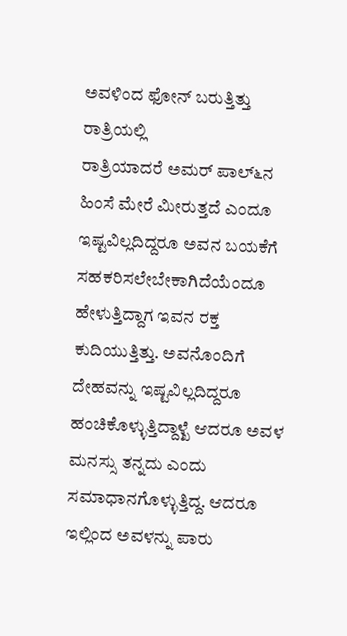ಅವಳಿಂದ ಫೋನ್ ಬರುತ್ತಿತ್ತು ರಾತ್ರಿಯಲ್ಲಿ
ರಾತ್ರಿಯಾದರೆ ಅಮರ್ ಪಾಲ್‍೬ನ ಹಿಂಸೆ ಮೇರೆ ಮೀರುತ್ತದೆ ಎಂದೂ ಇಷ್ಟವಿಲ್ಲದಿದ್ದರೂ ಅವನ ಬಯಕೆಗೆ ಸಹಕರಿಸಲೇಬೇಕಾಗಿದೆಯೆಂದೂ ಹೇಳುತ್ತಿದ್ದಾಗ ಇವನ ರಕ್ತ ಕುದಿಯುತ್ತಿತ್ತು. ಅವನೊಂದಿಗೆ ದೇಹವನ್ನು ಇಷ್ಟವಿಲ್ಲದಿದ್ದರೂ ಹಂಚಿಕೊಳ್ಳುತ್ತಿದ್ದಾಳ್ಖೆ ಆದರೂ ಅವಳ ಮನಸ್ಸು ತನ್ನದು ಎಂದು ಸಮಾಧಾನಗೊಳ್ಳುತ್ತಿದ್ದ. ಆದರೂ ಇಲ್ಲಿಂದ ಅವಳನ್ನು ಪಾರು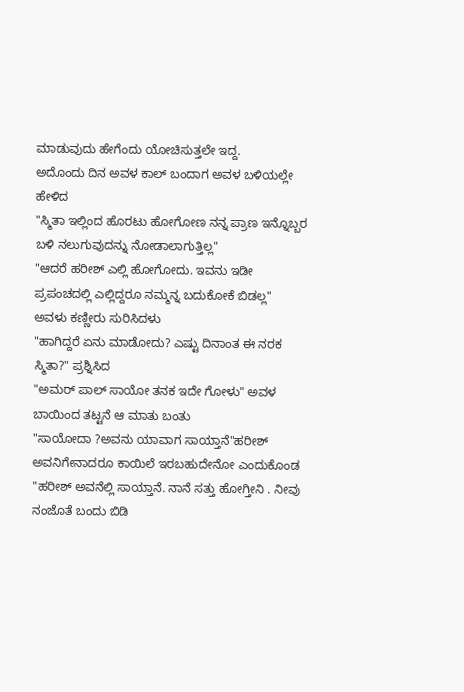ಮಾಡುವುದು ಹೇಗೆಂದು ಯೋಚಿಸುತ್ತಲೇ ಇದ್ದ.
ಅದೊಂದು ದಿನ ಅವಳ ಕಾಲ್ ಬಂದಾಗ ಅವಳ ಬಳಿಯಲ್ಲೇ ಹೇಳಿದ
"ಸ್ಮಿತಾ ಇಲ್ಲಿಂದ ಹೊರಟು ಹೋಗೋಣ ನನ್ನ ಪ್ರಾಣ ಇನ್ನೊಬ್ಬರ ಬಳಿ ನಲುಗುವುದನ್ನು ನೋಡಾಲಾಗುತ್ತಿಲ್ಲ"
"ಆದರೆ ಹರೀಶ್ ಎಲ್ಲಿ ಹೋಗೋದು. ಇವನು ಇಡೀ ಪ್ರಪಂಚದಲ್ಲಿ ಎಲ್ಲಿದ್ದರೂ ನಮ್ಮನ್ನ ಬದುಕೋಕೆ ಬಿಡಲ್ಲ" ಅವಳು ಕಣ್ಣೀರು ಸುರಿಸಿದಳು
"ಹಾಗಿದ್ದರೆ ಏನು ಮಾಡೋದು? ಎಷ್ಟು ದಿನಾಂತ ಈ ನರಕ ಸ್ಮಿತಾ?" ಪ್ರಶ್ನಿಸಿದ
"ಅಮರ್ ಪಾಲ್ ಸಾಯೋ ತನಕ ಇದೇ ಗೋಳು" ಅವಳ ಬಾಯಿಂದ ತಟ್ಟನೆ ಆ ಮಾತು ಬಂತು
"ಸಾಯೋದಾ ?ಅವನು ಯಾವಾಗ ಸಾಯ್ತಾನೆ"ಹರೀಶ್ ಅವನಿಗೇನಾದರೂ ಕಾಯಿಲೆ ಇರಬಹುದೇನೋ ಎಂದುಕೊಂಡ
"ಹರೀಶ್ ಅವನೆಲ್ಲಿ ಸಾಯ್ತಾನೆ. ನಾನೆ ಸತ್ತು ಹೋಗ್ತೀನಿ . ನೀವು ನಂಜೊತೆ ಬಂದು ಬಿಡಿ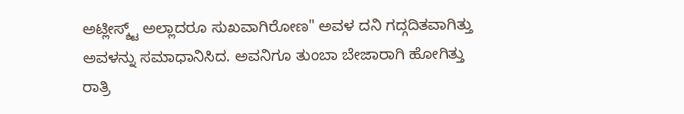ಅಟ್ಲೀಸ್ಶ್ಟ್ ಅಲ್ಲಾದರೂ ಸುಖವಾಗಿರೋಣ" ಅವಳ ದನಿ ಗದ್ಗದಿತವಾಗಿತ್ತು
ಅವಳನ್ನು ಸಮಾಧಾನಿಸಿದ. ಅವನಿಗೂ ತುಂಬಾ ಬೇಜಾರಾಗಿ ಹೋಗಿತ್ತು
ರಾತ್ರಿ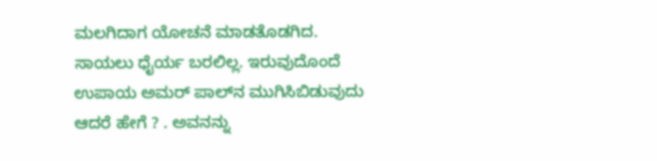ಮಲಗಿದಾಗ ಯೋಚನೆ ಮಾಡತೊಡಗಿದ.
ಸಾಯಲು ಧೈರ್ಯ ಬರಲಿಲ್ಲ. ಇರುವುದೊಂದೆ ಉಪಾಯ ಅಮರ್ ಪಾಲ್‍ನ ಮುಗಿಸಿಬಿಡುವುದು
ಆದರೆ ಹೇಗೆ ? . ಅವನನ್ನು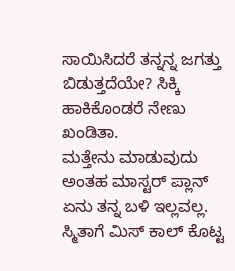ಸಾಯಿಸಿದರೆ ತನ್ನನ್ನ ಜಗತ್ತು ಬಿಡುತ್ತದೆಯೇ? ಸಿಕ್ಕಿ ಹಾಕಿಕೊಂಡರೆ ನೇಣು ಖಂಡಿತಾ.
ಮತ್ತೇನು ಮಾಡುವುದು ಅಂತಹ ಮಾಸ್ಟರ್ ಪ್ಲಾನ್ ಏನು ತನ್ನ ಬಳಿ ಇಲ್ಲವಲ್ಲ. ಸ್ಮಿತಾಗೆ ಮಿಸ್ ಕಾಲ್ ಕೊಟ್ಟ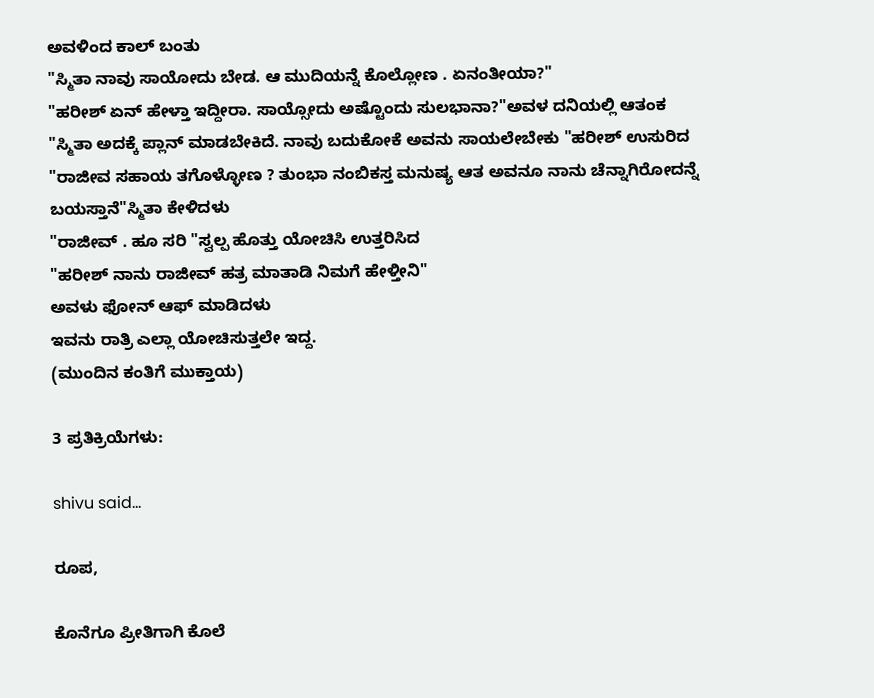ಅವಳಿಂದ ಕಾಲ್ ಬಂತು
"ಸ್ಮಿತಾ ನಾವು ಸಾಯೋದು ಬೇಡ. ಆ ಮುದಿಯನ್ನೆ ಕೊಲ್ಲೋಣ . ಏನಂತೀಯಾ?"
"ಹರೀಶ್ ಏನ್ ಹೇಳ್ತಾ ಇದ್ದೀರಾ. ಸಾಯ್ಸೋದು ಅಷ್ಟೊಂದು ಸುಲಭಾನಾ?"ಅವಳ ದನಿಯಲ್ಲಿ ಆತಂಕ
"ಸ್ಮಿತಾ ಅದಕ್ಕೆ ಪ್ಲಾನ್ ಮಾಡಬೇಕಿದೆ. ನಾವು ಬದುಕೋಕೆ ಅವನು ಸಾಯಲೇಬೇಕು "ಹರೀಶ್ ಉಸುರಿದ
"ರಾಜೀವ ಸಹಾಯ ತಗೊಳ್ಳೋಣ ? ತುಂಭಾ ನಂಬಿಕಸ್ತ ಮನುಷ್ಯ ಆತ ಅವನೂ ನಾನು ಚೆನ್ನಾಗಿರೋದನ್ನೆ ಬಯಸ್ತಾನೆ"ಸ್ಮಿತಾ ಕೇಳಿದಳು
"ರಾಜೀವ್ . ಹೂ ಸರಿ "ಸ್ವಲ್ಪ ಹೊತ್ತು ಯೋಚಿಸಿ ಉತ್ತರಿಸಿದ
"ಹರೀಶ್ ನಾನು ರಾಜೀವ್ ಹತ್ರ ಮಾತಾಡಿ ನಿಮಗೆ ಹೇಳ್ತೀನಿ"
ಅವಳು ಫೋನ್ ಆಫ್ ಮಾಡಿದಳು
ಇವನು ರಾತ್ರಿ ಎಲ್ಲಾ ಯೋಚಿಸುತ್ತಲೇ ಇದ್ದ.
(ಮುಂದಿನ ಕಂತಿಗೆ ಮುಕ್ತಾಯ)

3 ಪ್ರತಿಕ್ರಿಯೆಗಳು:

shivu said...

ರೂಪ,

ಕೊನೆಗೂ ಪ್ರೀತಿಗಾಗಿ ಕೊಲೆ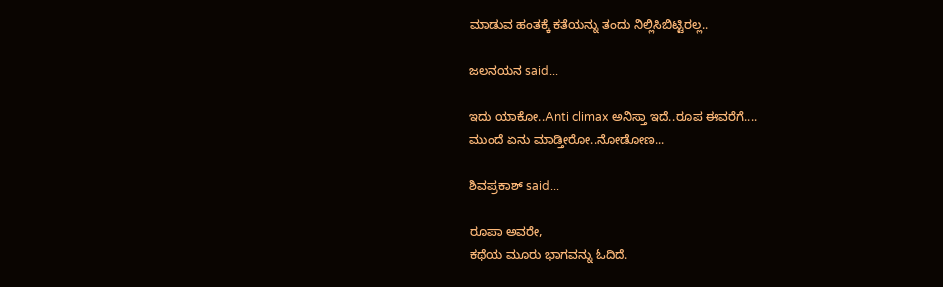ಮಾಡುವ ಹಂತಕ್ಕೆ ಕತೆಯನ್ನು ತಂದು ನಿಲ್ಲಿಸಿಬಿಟ್ಟಿರಲ್ಲ..

ಜಲನಯನ said...

ಇದು ಯಾಕೋ..Anti climax ಅನಿಸ್ತಾ ಇದೆ..ರೂಪ ಈವರೆಗೆ....
ಮುಂದೆ ಏನು ಮಾಡ್ತೀರೋ..ನೋಡೋಣ...

ಶಿವಪ್ರಕಾಶ್ said...

ರೂಪಾ ಅವರೇ,
ಕಥೆಯ ಮೂರು ಭಾಗವನ್ನು ಓದಿದೆ.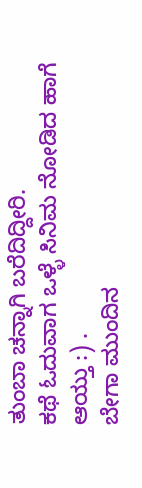ತುಂಬಾ ಚನ್ನಾಗಿ ಬರೆದಿದ್ದೀರಿ.
ಕಥೆ ಓದುವಾಗ ಒಳ್ಳೆ ಸಿನಿಮ ನೋಡಿದ ಹಾಗೆ ಆಯ್ತು :) .
ಬೇಗಾ ಮುಂದಿನ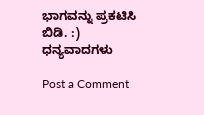ಭಾಗವನ್ನು ಪ್ರಕಟಿಸಿ ಬಿಡಿ. :)
ಧನ್ಯವಾದಗಳು

Post a Comment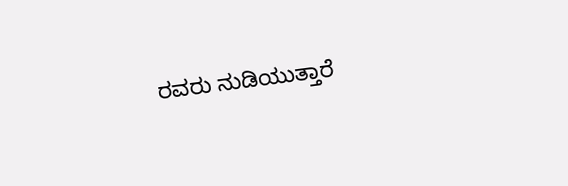ರವರು ನುಡಿಯುತ್ತಾರೆ